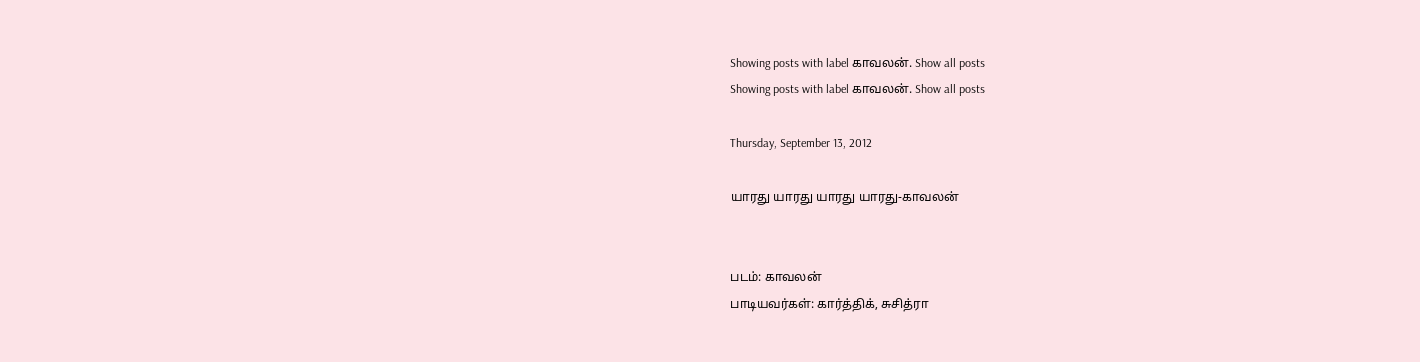Showing posts with label காவலன். Show all posts
Showing posts with label காவலன். Show all posts

Thursday, September 13, 2012

யாரது யாரது யாரது யாரது-காவலன்


படம்: காவலன்
பாடியவர்கள்: கார்த்திக், சுசித்ரா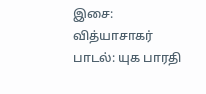இசை: வித்யாசாகர்
பாடல்: யுக பாரதி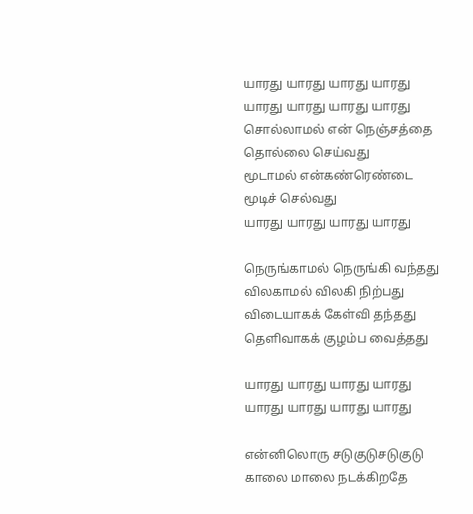யாரது யாரது யாரது யாரது
யாரது யாரது யாரது யாரது
சொல்லாமல் என் நெஞ்சத்தை தொல்லை செய்வது
மூடாமல் என்கண்ரெண்டை மூடிச் செல்வது
யாரது யாரது யாரது யாரது

நெருங்காமல் நெருங்கி வந்தது
விலகாமல் விலகி நிற்பது
விடையாகக் கேள்வி தந்தது
தெளிவாகக் குழம்ப வைத்தது

யாரது யாரது யாரது யாரது
யாரது யாரது யாரது யாரது

என்னிலொரு சடுகுடுசடுகுடு
காலை மாலை நடக்கிறதே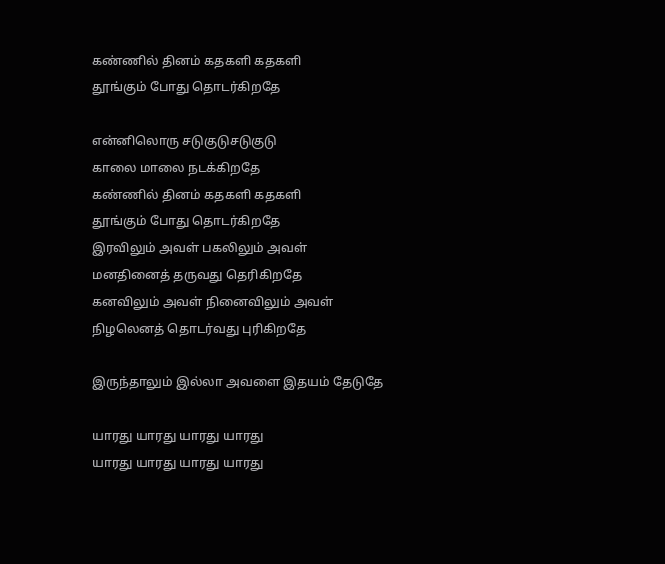கண்ணில் தினம் கதகளி கதகளி
தூங்கும் போது தொடர்கிறதே

என்னிலொரு சடுகுடுசடுகுடு
காலை மாலை நடக்கிறதே
கண்ணில் தினம் கதகளி கதகளி
தூங்கும் போது தொடர்கிறதே
இரவிலும் அவள் பகலிலும் அவள்
மனதினைத் தருவது தெரிகிறதே
கனவிலும் அவள் நினைவிலும் அவள்
நிழலெனத் தொடர்வது புரிகிறதே

இருந்தாலும் இல்லா அவளை இதயம் தேடுதே

யாரது யாரது யாரது யாரது
யாரது யாரது யாரது யாரது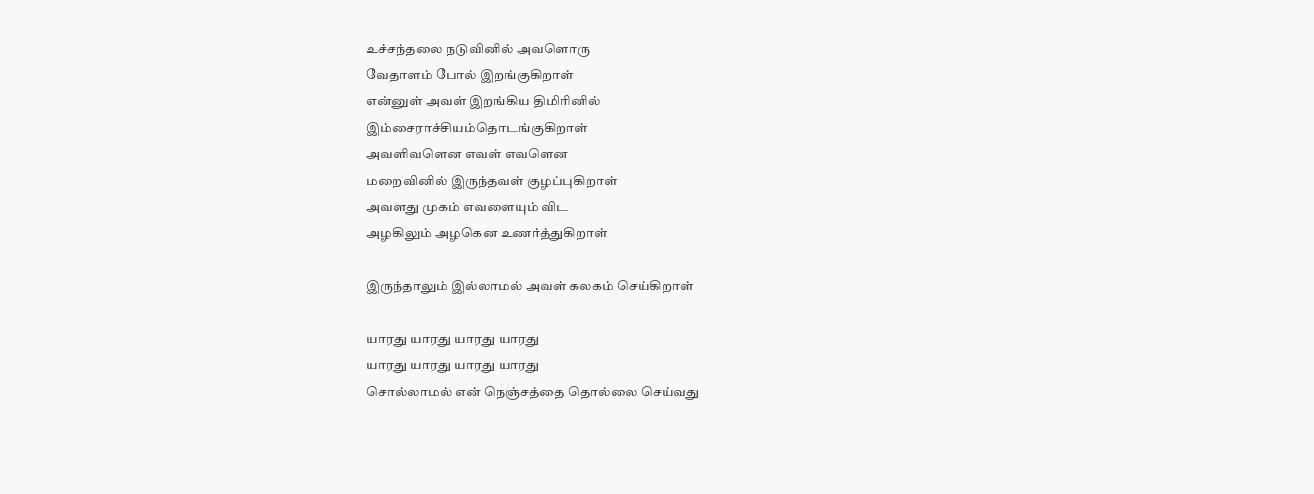உச்சந்தலை நடுவினில் அவளொரு
வேதாளம் போல் இறங்குகிறாள்
என்னுள் அவள் இறங்கிய திமிரினில்
இம்சைராச்சியம்தொடங்குகிறாள்
அவளிவளென எவள் எவளென
மறைவினில் இருந்தவள் குழப்புகிறாள்
அவளது முகம் எவளையும் விட
அழகிலும் அழகென உணர்த்துகிறாள்

இருந்தாலும் இல்லாமல் அவள் கலகம் செய்கிறாள்

யாரது யாரது யாரது யாரது
யாரது யாரது யாரது யாரது
சொல்லாமல் என் நெஞ்சத்தை தொல்லை செய்வது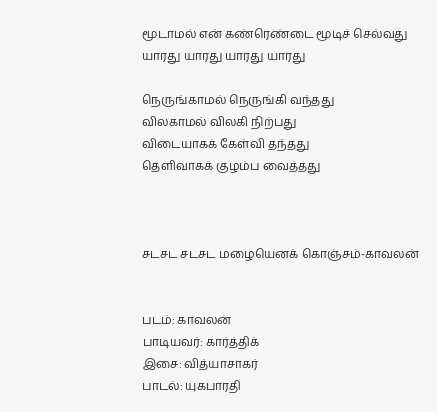மூடாமல் என் கண்ரெண்டை மூடிச் செல்வது
யாரது யாரது யாரது யாரது

நெருங்காமல் நெருங்கி வந்தது
விலகாமல் விலகி நிற்பது
விடையாகக் கேள்வி தந்தது
தெளிவாகக் குழம்ப வைத்தது



சடசட சடசட மழையெனக் கொஞ்சம்-காவலன்


படம்: காவலன்
பாடியவர்: கார்த்திக்
இசை: வித்யாசாகர்
பாடல்: யுகபாரதி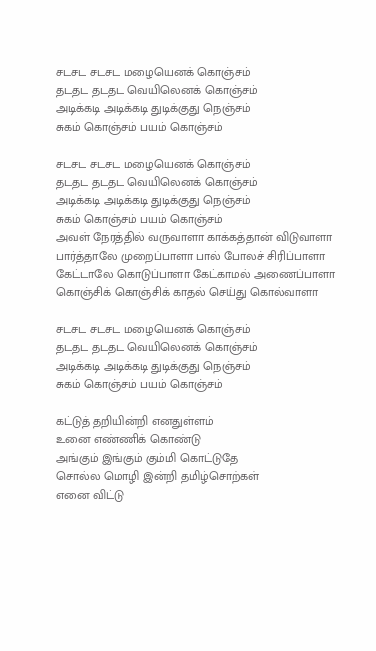சடசட சடசட மழையெனக் கொஞ்சம்
தடதட தடதட வெயிலெனக் கொஞ்சம்
அடிக்கடி அடிக்கடி துடிக்குது நெஞ்சம்
சுகம் கொஞ்சம் பயம் கொஞ்சம்

சடசட சடசட மழையெனக் கொஞ்சம்
தடதட தடதட வெயிலெனக் கொஞ்சம்
அடிக்கடி அடிக்கடி துடிக்குது நெஞ்சம்
சுகம் கொஞ்சம் பயம் கொஞ்சம்
அவள் நேரத்தில் வருவாளா காக்கத்தான் விடுவாளா
பார்த்தாலே முறைப்பாளா பால் போலச் சிரிப்பாளா
கேட்டாலே கொடுப்பாளா கேட்காமல் அணைப்பாளா
கொஞ்சிக் கொஞ்சிக் காதல் செய்து கொல்வாளா

சடசட சடசட மழையெனக் கொஞ்சம்
தடதட தடதட வெயிலெனக் கொஞ்சம்
அடிக்கடி அடிக்கடி துடிக்குது நெஞ்சம்
சுகம் கொஞ்சம் பயம் கொஞ்சம்

கட்டுத் தறியின்றி எனதுள்ளம்
உனை எண்ணிக் கொண்டு
அங்கும் இங்கும் கும்மி கொட்டுதே
சொல்ல மொழி இன்றி தமிழ்சொற்கள்
எனை விட்டு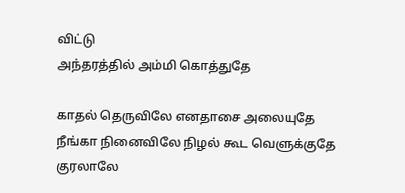விட்டு
அந்தரத்தில் அம்மி கொத்துதே

காதல் தெருவிலே எனதாசை அலையுதே
நீங்கா நினைவிலே நிழல் கூட வெளுக்குதே
குரலாலே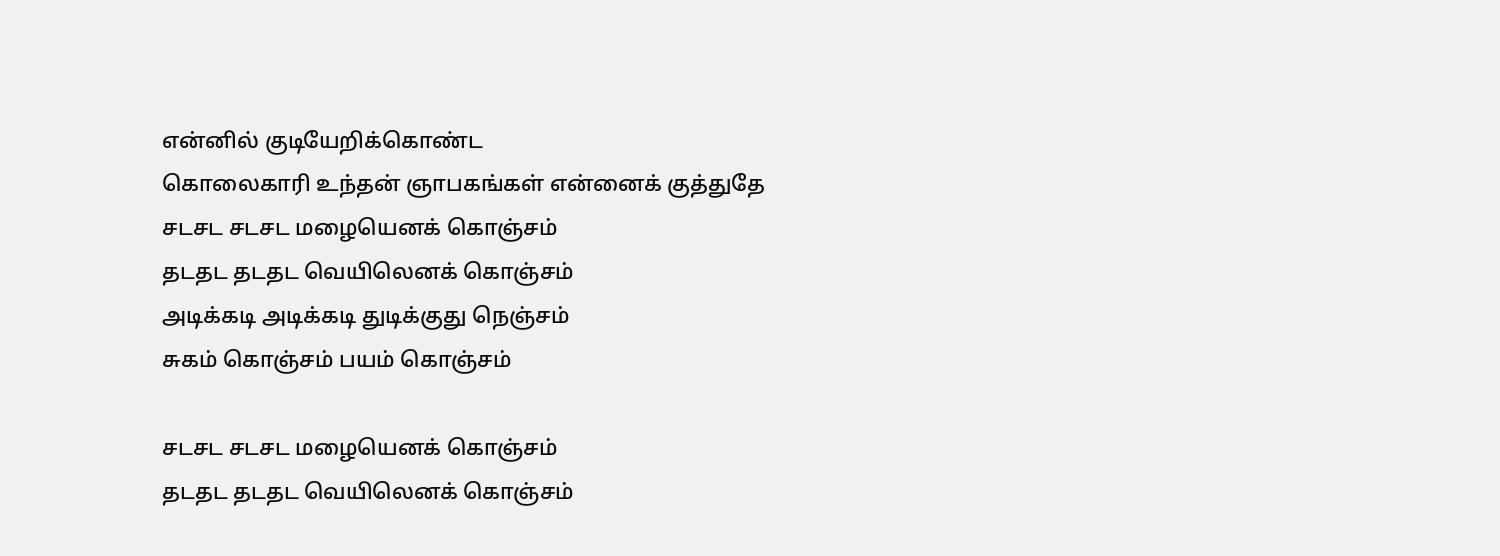என்னில் குடியேறிக்கொண்ட
கொலைகாரி உந்தன் ஞாபகங்கள் என்னைக் குத்துதே
சடசட சடசட மழையெனக் கொஞ்சம்
தடதட தடதட வெயிலெனக் கொஞ்சம்
அடிக்கடி அடிக்கடி துடிக்குது நெஞ்சம்
சுகம் கொஞ்சம் பயம் கொஞ்சம்

சடசட சடசட மழையெனக் கொஞ்சம்
தடதட தடதட வெயிலெனக் கொஞ்சம்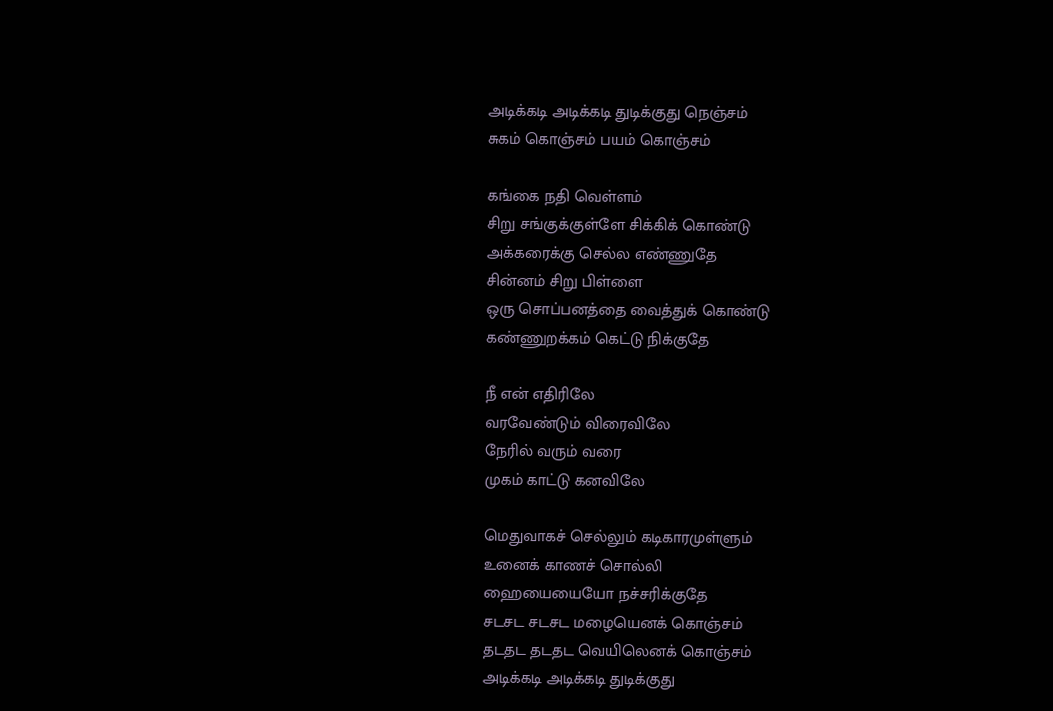அடிக்கடி அடிக்கடி துடிக்குது நெஞ்சம்
சுகம் கொஞ்சம் பயம் கொஞ்சம்

கங்கை நதி வெள்ளம்
சிறு சங்குக்குள்ளே சிக்கிக் கொண்டு
அக்கரைக்கு செல்ல எண்ணுதே
சின்னம் சிறு பிள்ளை
ஒரு சொப்பனத்தை வைத்துக் கொண்டு
கண்ணுறக்கம் கெட்டு நிக்குதே

நீ என் எதிரிலே
வரவேண்டும் விரைவிலே
நேரில் வரும் வரை
முகம் காட்டு கனவிலே

மெதுவாகச் செல்லும் கடிகாரமுள்ளும்
உனைக் காணச் சொல்லி
ஹையையையோ நச்சரிக்குதே
சடசட சடசட மழையெனக் கொஞ்சம்
தடதட தடதட வெயிலெனக் கொஞ்சம்
அடிக்கடி அடிக்கடி துடிக்குது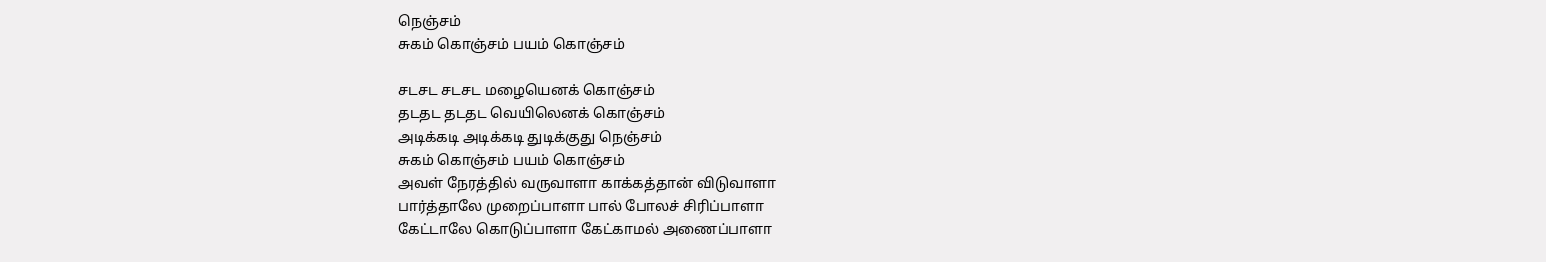நெஞ்சம்
சுகம் கொஞ்சம் பயம் கொஞ்சம்

சடசட சடசட மழையெனக் கொஞ்சம்
தடதட தடதட வெயிலெனக் கொஞ்சம்
அடிக்கடி அடிக்கடி துடிக்குது நெஞ்சம்
சுகம் கொஞ்சம் பயம் கொஞ்சம்
அவள் நேரத்தில் வருவாளா காக்கத்தான் விடுவாளா
பார்த்தாலே முறைப்பாளா பால் போலச் சிரிப்பாளா
கேட்டாலே கொடுப்பாளா கேட்காமல் அணைப்பாளா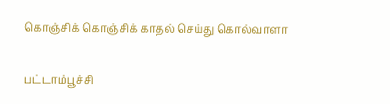கொஞ்சிக் கொஞ்சிக் காதல் செய்து கொல்வாளா

பட்டாம்பூச்சி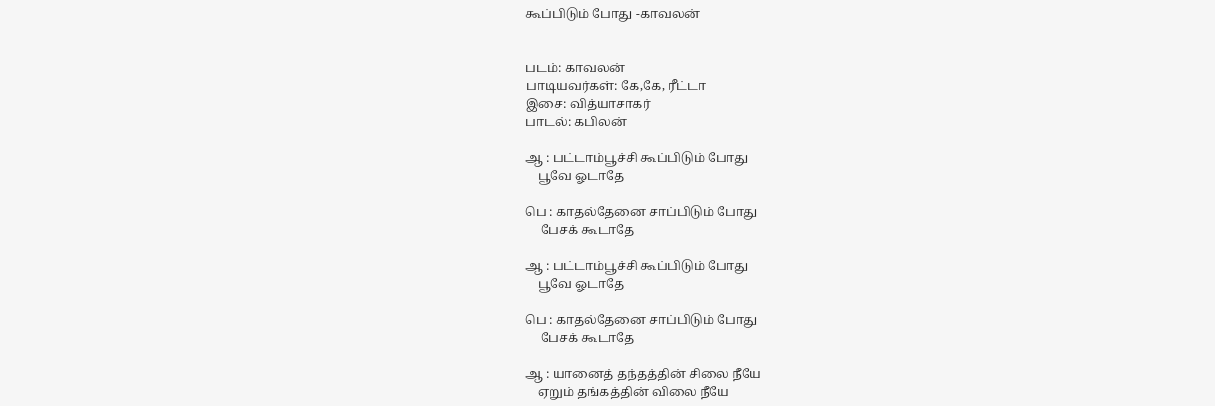கூப்பிடும் போது -காவலன்


படம்: காவலன்
பாடியவர்கள்: கே,கே, ரீட்டா
இசை: வித்யாசாகர்
பாடல்: கபிலன்

ஆ : பட்டாம்பூச்சி கூப்பிடும் போது
    பூவே ஓடாதே

பெ : காதல்தேனை சாப்பிடும் போது
     பேசக் கூடாதே

ஆ : பட்டாம்பூச்சி கூப்பிடும் போது
    பூவே ஓடாதே

பெ : காதல்தேனை சாப்பிடும் போது
     பேசக் கூடாதே

ஆ : யானைத் தந்தத்தின் சிலை நீயே
    ஏறும் தங்கத்தின் விலை நீயே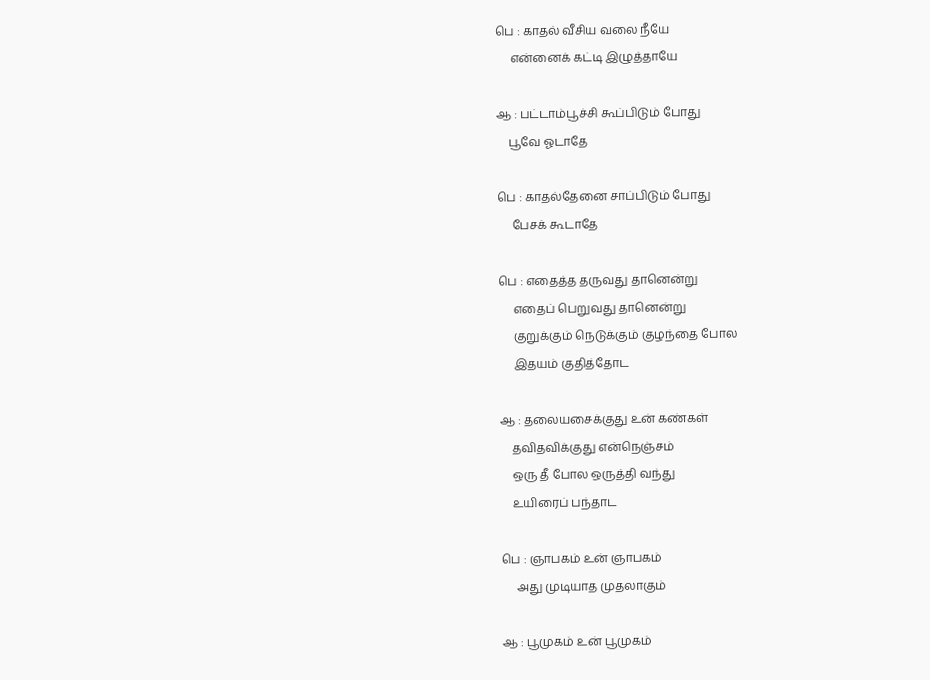பெ : காதல் வீசிய வலை நீயே
     என்னைக் கட்டி இழுத்தாயே

ஆ : பட்டாம்பூச்சி கூப்பிடும் போது
    பூவே ஓடாதே

பெ : காதல்தேனை சாப்பிடும் போது
     பேசக் கூடாதே

பெ : எதைத்த தருவது தானென்று
     எதைப் பெறுவது தானென்று
     குறுக்கும் நெடுக்கும் குழந்தை போல
     இதயம் குதித்தோட

ஆ : தலையசைக்குது உன் கண்கள்
    தவிதவிக்குது என்நெஞ்சம்
    ஒரு தீ போல ஒருத்தி வந்து
    உயிரைப் பந்தாட

பெ : ஞாபகம் உன் ஞாபகம்
     அது முடியாத முதலாகும்

ஆ : பூமுகம் உன் பூமுகம்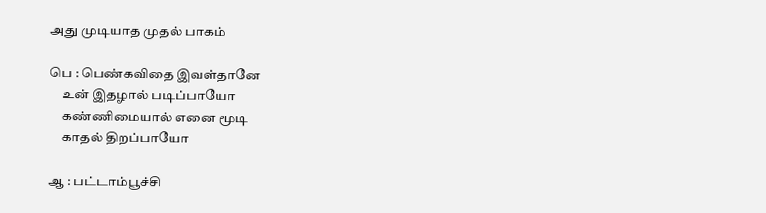அது முடியாத முதல் பாகம்

பெ : பெண்கவிதை இவள்தானே
     உன் இதழால் படிப்பாயோ
     கண்ணிமையால் எனை மூடி
     காதல் திறப்பாயோ

ஆ : பட்டாம்பூச்சி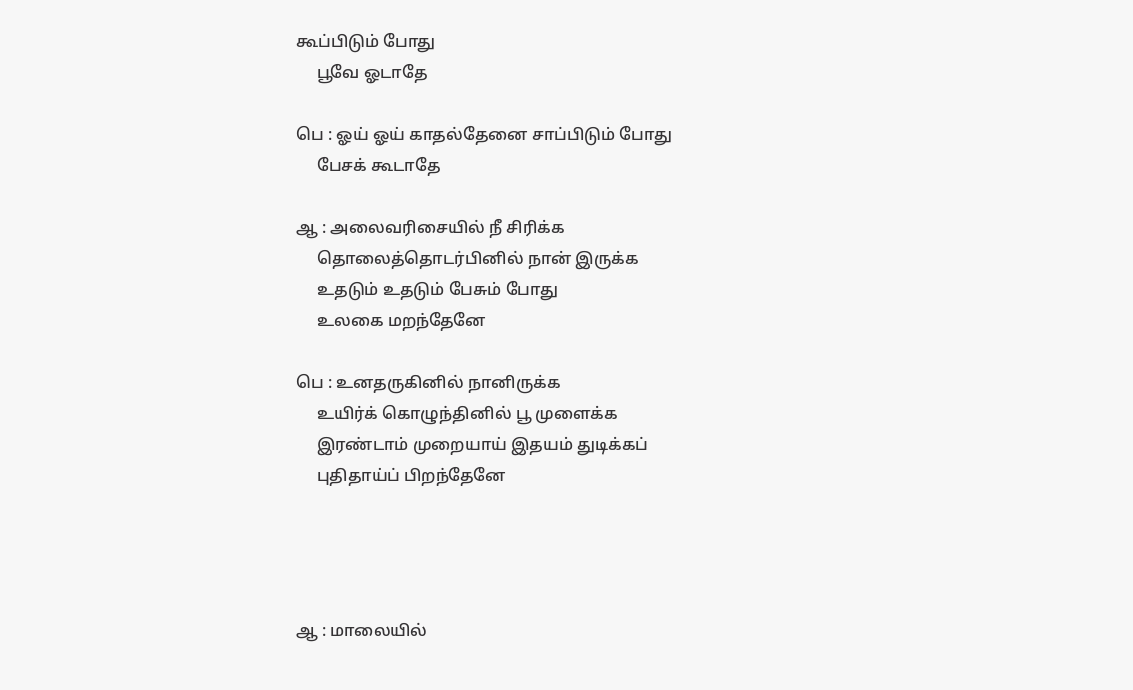கூப்பிடும் போது
     பூவே ஓடாதே

பெ : ஓய் ஓய் காதல்தேனை சாப்பிடும் போது
     பேசக் கூடாதே

ஆ : அலைவரிசையில் நீ சிரிக்க
     தொலைத்தொடர்பினில் நான் இருக்க
     உதடும் உதடும் பேசும் போது
     உலகை மறந்தேனே

பெ : உனதருகினில் நானிருக்க
     உயிர்க் கொழுந்தினில் பூ முளைக்க
     இரண்டாம் முறையாய் இதயம் துடிக்கப்
     புதிதாய்ப் பிறந்தேனே




ஆ : மாலையில்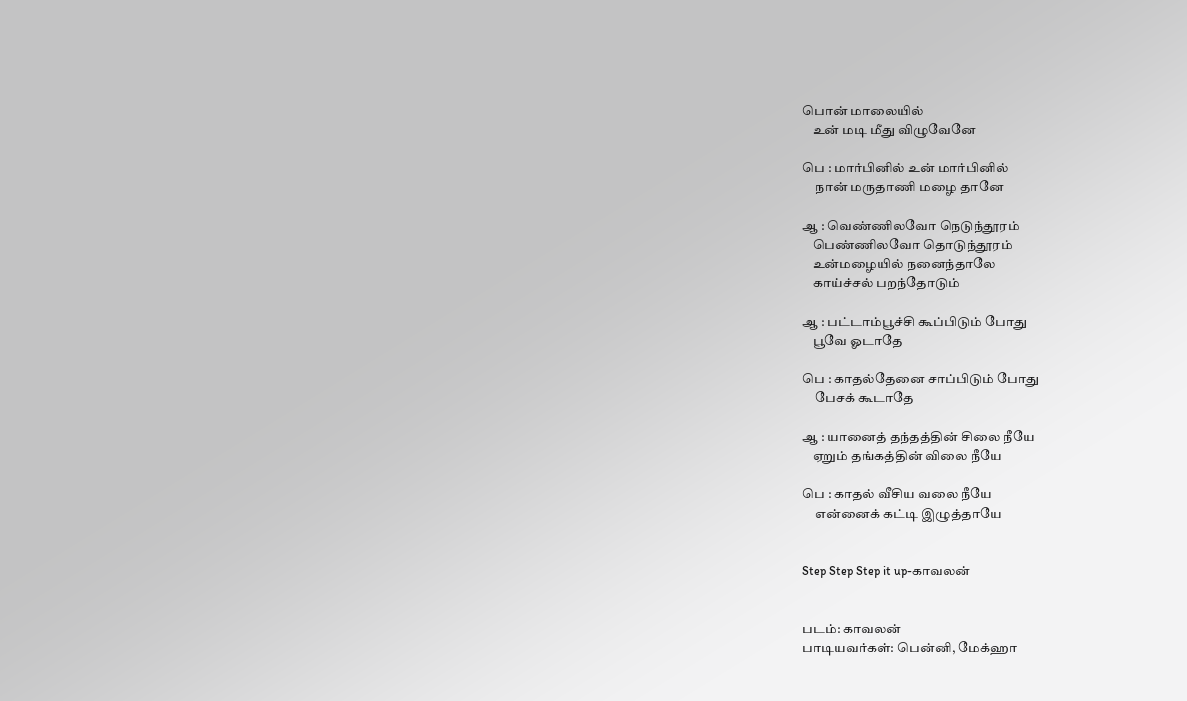பொன் மாலையில்
    உன் மடி மீது விழுவேனே

பெ : மார்பினில் உன் மார்பினில்
     நான் மருதாணி மழை தானே

ஆ : வெண்ணிலவோ நெடுந்தூரம்
    பெண்ணிலவோ தொடுந்தூரம்
    உன்மழையில் நனைந்தாலே
    காய்ச்சல் பறந்தோடும்

ஆ : பட்டாம்பூச்சி கூப்பிடும் போது
    பூவே ஓடாதே

பெ : காதல்தேனை சாப்பிடும் போது
     பேசக் கூடாதே

ஆ : யானைத் தந்தத்தின் சிலை நீயே
    ஏறும் தங்கத்தின் விலை நீயே

பெ : காதல் வீசிய வலை நீயே
     என்னைக் கட்டி இழுத்தாயே


Step Step Step it up-காவலன்


படம்: காவலன்
பாடியவர்கள்: பென்னி, மேக்ஹா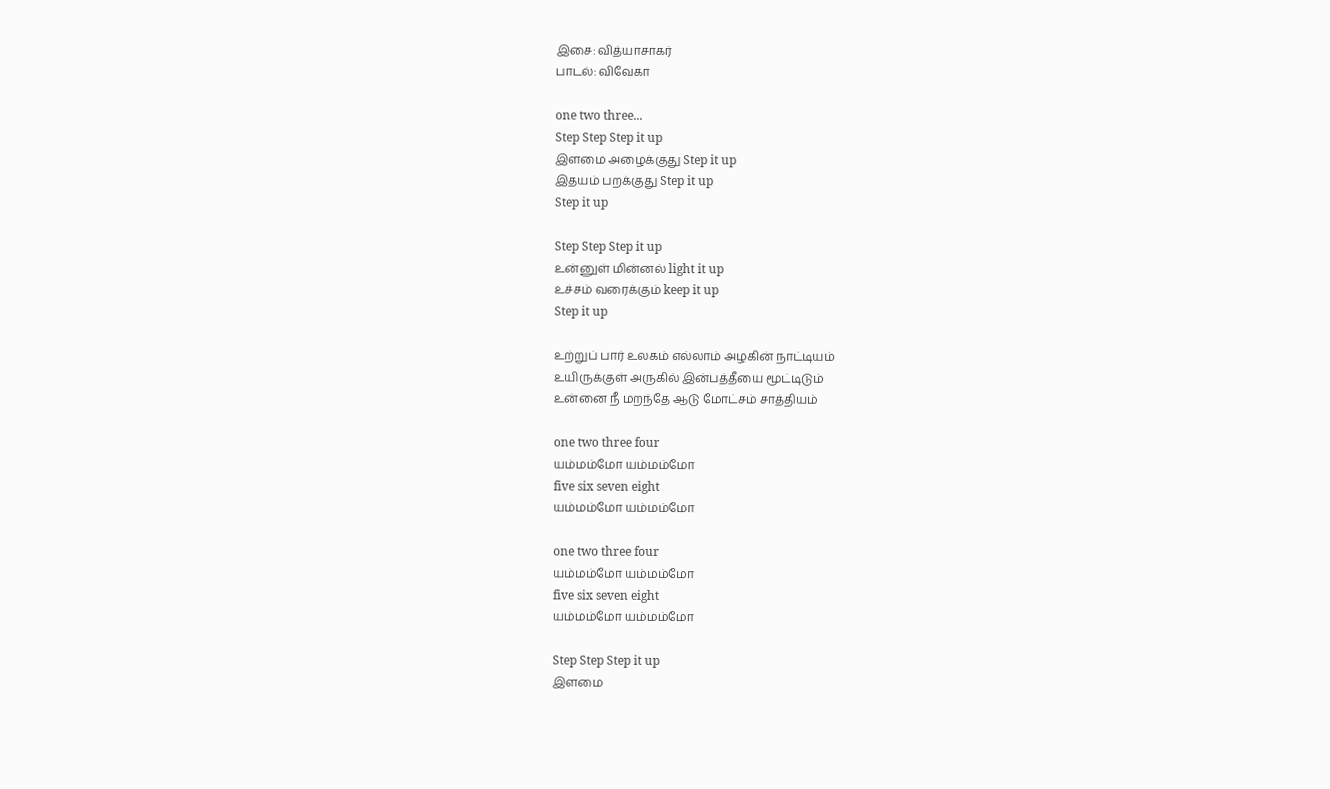இசை: வித்யாசாகர்
பாடல்: விவேகா

one two three...
Step Step Step it up
இளமை அழைக்குது Step it up
இதயம் பறக்குது Step it up
Step it up

Step Step Step it up
உன்னுள் மின்னல் light it up
உச்சம் வரைக்கும் keep it up
Step it up

உற்றுப் பார் உலகம் எல்லாம் அழகின் நாட்டியம்
உயிருக்குள் அருகில் இன்பத்தீயை மூட்டிடும்
உன்னை நீ மறந்தே ஆடு மோட்சம் சாத்தியம்

one two three four
யம்மம்மோ யம்மம்மோ
five six seven eight
யம்மம்மோ யம்மம்மோ

one two three four
யம்மம்மோ யம்மம்மோ
five six seven eight
யம்மம்மோ யம்மம்மோ

Step Step Step it up
இளமை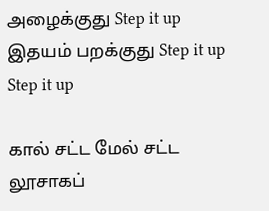அழைக்குது Step it up
இதயம் பறக்குது Step it up
Step it up

கால் சட்ட மேல் சட்ட
லூசாகப்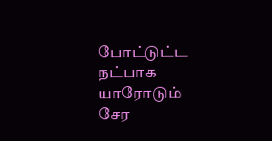போட்டுட்ட
நட்பாக யாரோடும்
சேர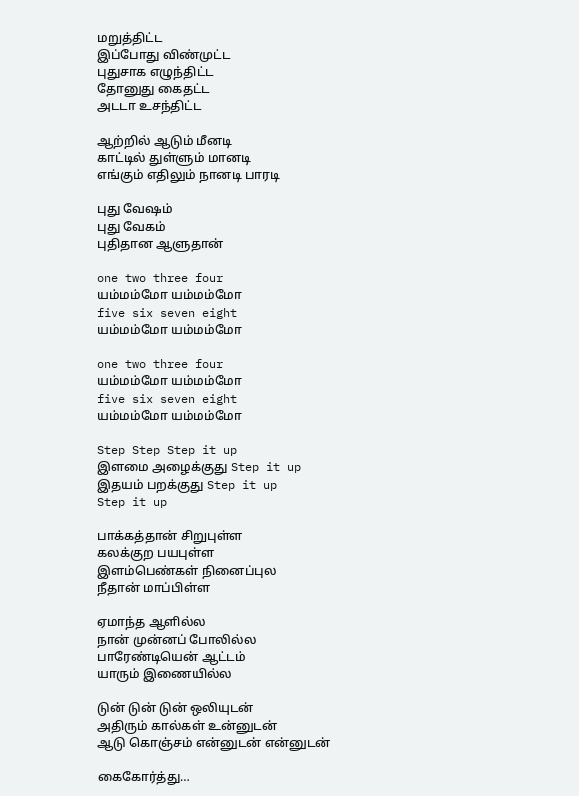மறுத்திட்ட
இப்போது விண்முட்ட
புதுசாக எழுந்திட்ட
தோனுது கைதட்ட
அடடா உசந்திட்ட

ஆற்றில் ஆடும் மீனடி
காட்டில் துள்ளும் மானடி
எங்கும் எதிலும் நானடி பாரடி

புது வேஷம்
புது வேகம்
புதிதான ஆளுதான்

one two three four
யம்மம்மோ யம்மம்மோ
five six seven eight
யம்மம்மோ யம்மம்மோ

one two three four
யம்மம்மோ யம்மம்மோ
five six seven eight
யம்மம்மோ யம்மம்மோ

Step Step Step it up
இளமை அழைக்குது Step it up
இதயம் பறக்குது Step it up
Step it up

பாக்கத்தான் சிறுபுள்ள
கலக்குற பயபுள்ள
இளம்பெண்கள் நினைப்புல
நீதான் மாப்பிள்ள

ஏமாந்த ஆளில்ல
நான் முன்னப் போலில்ல
பாரேண்டியென் ஆட்டம்
யாரும் இணையில்ல

டுன் டுன் டுன் ஒலியுடன்
அதிரும் கால்கள் உன்னுடன்
ஆடு கொஞ்சம் என்னுடன் என்னுடன்

கைகோர்த்து…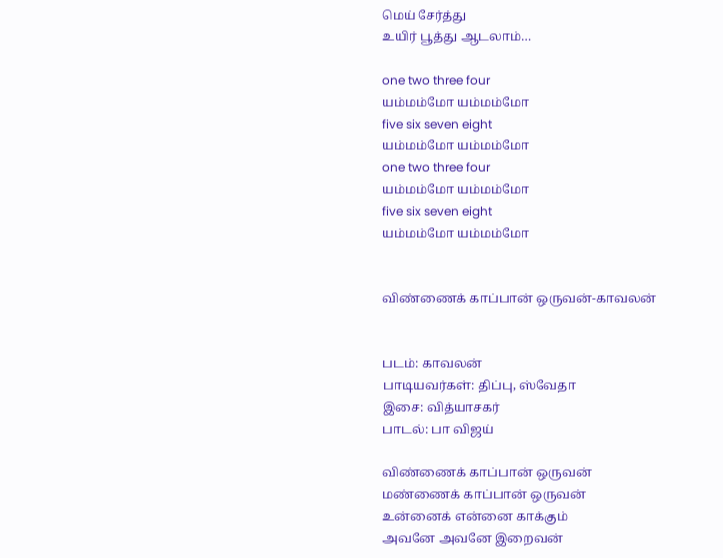மெய் சேர்த்து
உயிர் பூத்து ஆடலாம்…

one two three four
யம்மம்மோ யம்மம்மோ
five six seven eight
யம்மம்மோ யம்மம்மோ
one two three four
யம்மம்மோ யம்மம்மோ
five six seven eight
யம்மம்மோ யம்மம்மோ


விண்ணைக் காப்பான் ஒருவன்-காவலன்


படம்: காவலன்
பாடியவர்கள்: திப்பு, ஸ்வேதா
இசை: வித்யாசகர்
பாடல்: பா விஜய்

விண்ணைக் காப்பான் ஒருவன்
மண்ணைக் காப்பான் ஒருவன்
உன்னைக் என்னை காக்கும்
அவனே அவனே இறைவன்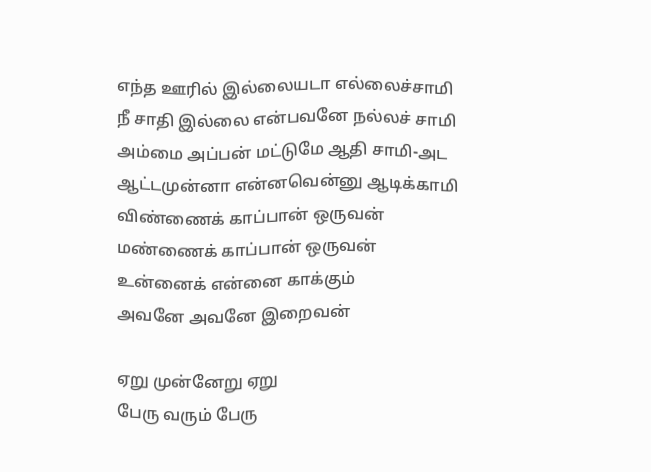எந்த ஊரில் இல்லையடா எல்லைச்சாமி
நீ சாதி இல்லை என்பவனே நல்லச் சாமி
அம்மை அப்பன் மட்டுமே ஆதி சாமி-அட
ஆட்டமுன்னா என்னவென்னு ஆடிக்காமி
விண்ணைக் காப்பான் ஒருவன்
மண்ணைக் காப்பான் ஒருவன்
உன்னைக் என்னை காக்கும்
அவனே அவனே இறைவன்

ஏறு முன்னேறு ஏறு
பேரு வரும் பேரு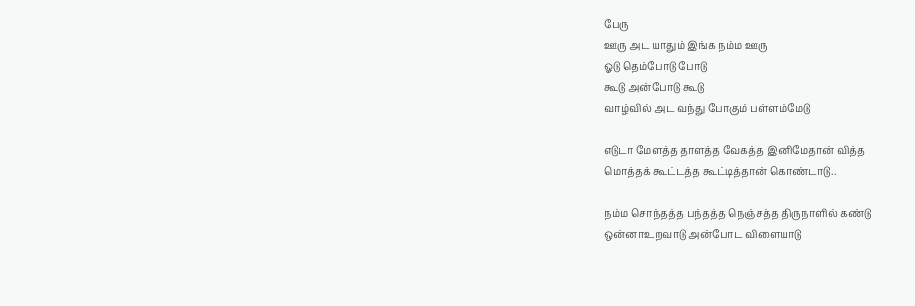பேரு
ஊரு அட யாதும் இங்க நம்ம ஊரு
ஓடு தெம்போடு போடு
கூடு அன்போடு கூடு
வாழ்வில் அட வந்து போகும் பள்ளம்மேடு

எடுடா மேளத்த தாளத்த வேகத்த இனிமேதான் வித்த
மொத்தக் கூட்டத்த கூட்டித்தான் கொண்டாடு..

நம்ம சொந்தத்த பந்தத்த நெஞ்சத்த திருநாளில் கண்டு
ஒன்னாஉறவாடு அன்போட விளையாடு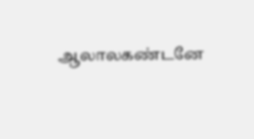ஆலாலகண்டனே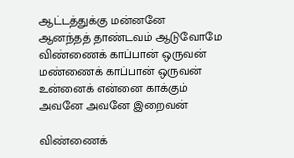ஆட்டத்துக்கு மன்னனே
ஆனந்தத் தாண்டவம் ஆடுவோமே
விண்ணைக் காப்பான் ஒருவன்
மண்ணைக் காப்பான் ஒருவன்
உன்னைக் என்னை காக்கும்
அவனே அவனே இறைவன்

விண்ணைக்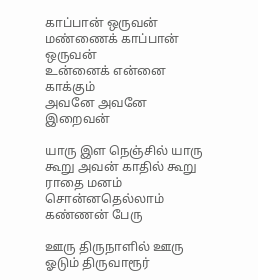காப்பான் ஒருவன்
மண்ணைக் காப்பான் ஒருவன்
உன்னைக் என்னை காக்கும்
அவனே அவனே இறைவன்

யாரு இள நெஞ்சில் யாரு
கூறு அவன் காதில் கூறு
ராதை மனம் சொன்னதெல்லாம் கண்ணன் பேரு

ஊரு திருநாளில் ஊரு
ஓடும் திருவாரூர்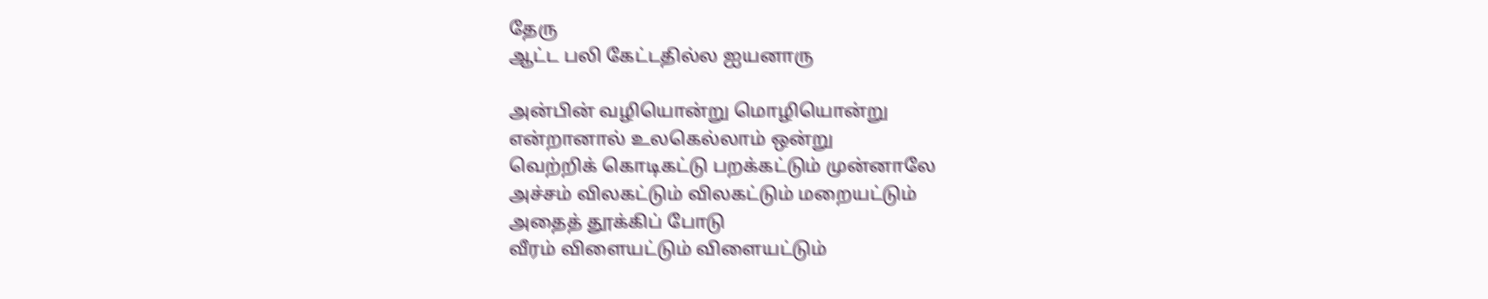தேரு
ஆட்ட பலி கேட்டதில்ல ஐயனாரு

அன்பின் வழியொன்று மொழியொன்று
என்றானால் உலகெல்லாம் ஒன்று
வெற்றிக் கொடிகட்டு பறக்கட்டும் முன்னாலே
அச்சம் விலகட்டும் விலகட்டும் மறையட்டும்
அதைத் தூக்கிப் போடு
வீரம் விளையட்டும் விளையட்டும்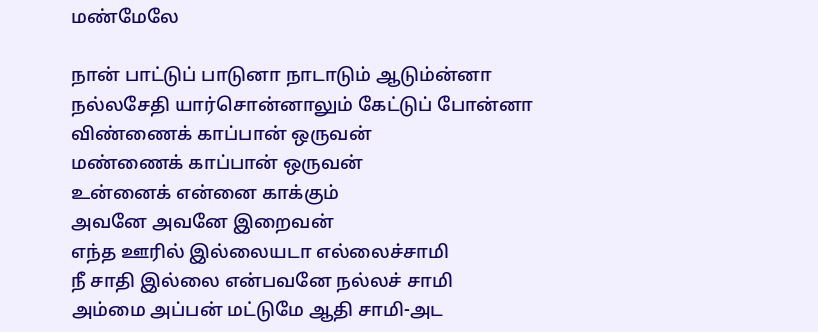மண்மேலே

நான் பாட்டுப் பாடுனா நாடாடும் ஆடும்ன்னா
நல்லசேதி யார்சொன்னாலும் கேட்டுப் போன்னா
விண்ணைக் காப்பான் ஒருவன்
மண்ணைக் காப்பான் ஒருவன்
உன்னைக் என்னை காக்கும்
அவனே அவனே இறைவன்
எந்த ஊரில் இல்லையடா எல்லைச்சாமி
நீ சாதி இல்லை என்பவனே நல்லச் சாமி
அம்மை அப்பன் மட்டுமே ஆதி சாமி-அட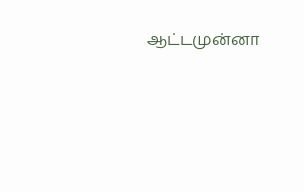ஆட்டமுன்னா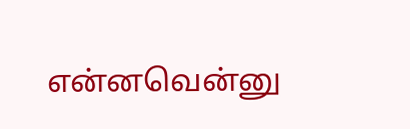என்னவென்னு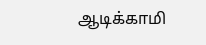ஆடிக்காமி